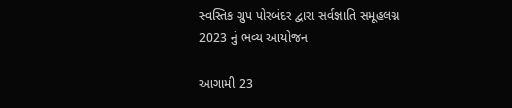સ્વસ્તિક ગ્રુપ પોરબંદર દ્વારા સર્વજ્ઞાતિ સમૂહલગ્ન 2023 નું ભવ્ય આયોજન

આગામી 23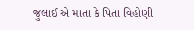જુલાઈ એ માતા કે પિતા વિહોણી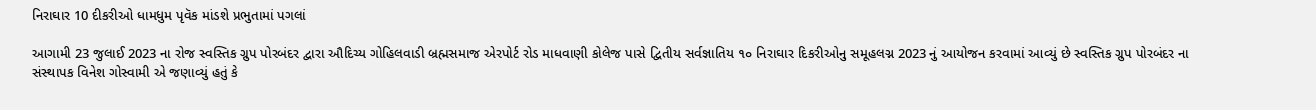નિરાઘાર 10 દીકરીઓ ધામધુમ પૃવૅક માંડશે પ્રભુતામાં પગલાં

આગામી 23 જુલાઈ 2023 ના રોજ સ્વસ્તિક ગ્રુપ પોરબંદર દ્વારા ઔદિચ્ય ગોહિલવાડી બ્રહ્મસમાજ એરપોર્ટ રોડ માધવાણી કોલેજ પાસે દ્વિતીય સર્વજ્ઞાતિય ૧૦ નિરાઘાર દિકરીઓનુ સમૂહલગ્ન 2023 નું આયોજન કરવામાં આવ્યું છે સ્વસ્તિક ગ્રુપ પોરબંદર ના સંસ્થાપક વિનેશ ગોસ્વામી એ જણાવ્યું હતું કે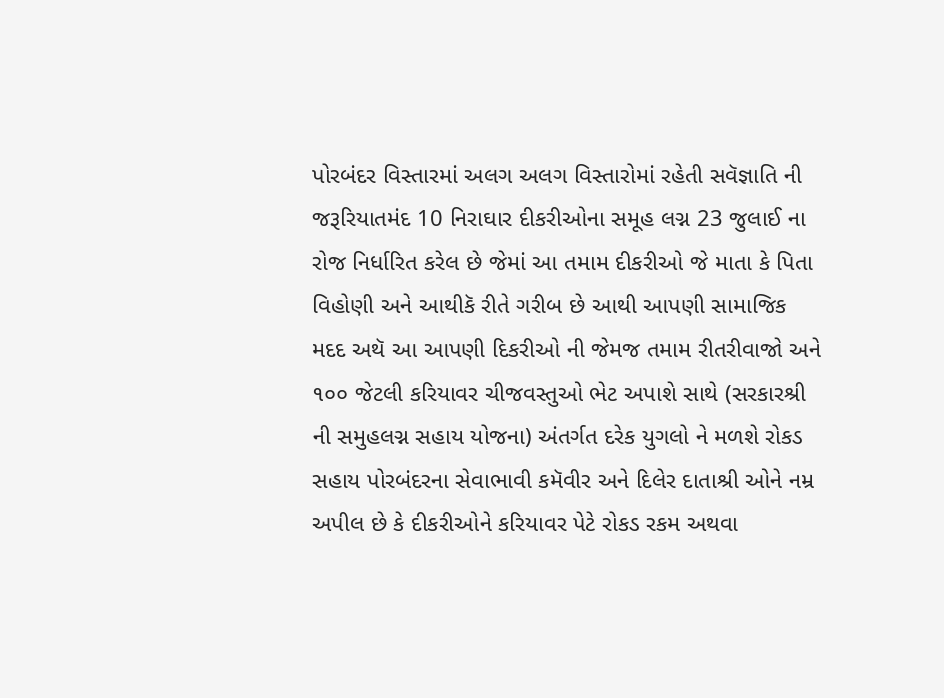પોરબંદર વિસ્તારમાં અલગ અલગ વિસ્તારોમાં રહેતી સવૅજ્ઞાતિ ની જરૂરિયાતમંદ 10 નિરાઘાર દીકરીઓના સમૂહ લગ્ન 23 જુલાઈ ના રોજ નિર્ધારિત કરેલ છે જેમાં આ તમામ દીકરીઓ જે માતા કે પિતા વિહોણી અને આથીકૅ રીતે ગરીબ છે આથી આપણી સામાજિક મદદ અથૅ આ આપણી દિકરીઓ ની જેમજ તમામ રીતરીવાજો અને ૧૦૦ જેટલી કરિયાવર ચીજવસ્તુઓ ભેટ અપાશે સાથે ‌(સરકારશ્રી ની સમુહલગ્ન સહાય યોજના) અંતર્ગત દરેક યુગલો ને મળશે રોકડ સહાય પોરબંદરના સેવાભાવી કમૅવીર અને દિલેર દાતાશ્રી ઓને નમ્ર અપીલ છે કે દીકરીઓને કરિયાવર પેટે રોકડ રકમ અથવા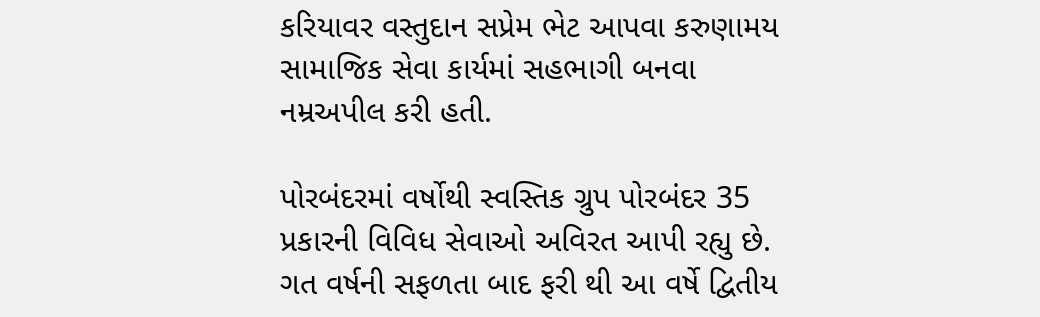કરિયાવર વસ્તુદાન સપ્રેમ ભેટ આપવા કરુણામય સામાજિક સેવા કાર્યમાં સહભાગી બનવા નમ્રઅપીલ કરી હતી.

પોરબંદરમાં વર્ષોથી સ્વસ્તિક ગ્રુપ પોરબંદર 35 પ્રકારની વિવિધ સેવાઓ અવિરત આપી રહ્યુ છે. ગત વર્ષની સફળતા બાદ ફરી થી આ વર્ષે દ્વિતીય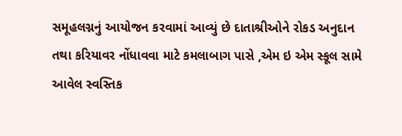સમૂહલગ્નનું આયોજન કરવામાં આવ્યું છે દાતાશ્રીઓને રોકડ અનુદાન તથા કરિયાવર નોંધાવવા માટે કમલાબાગ પાસે ,એમ ઇ એમ સ્કૂલ સામે આવેલ સ્વસ્તિક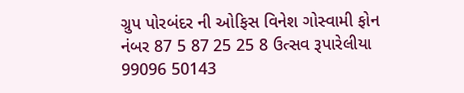ગ્રુપ પોરબંદર ની ઓફિસ વિનેશ ગોસ્વામી ફોન નંબર 87 5 87 25 25 8 ઉત્સવ રૂપારેલીયા 99096 50143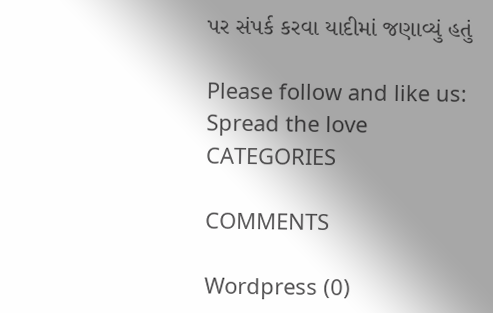પર સંપર્ક કરવા યાદીમાં જણાવ્યું હતું

Please follow and like us:
Spread the love
CATEGORIES

COMMENTS

Wordpress (0)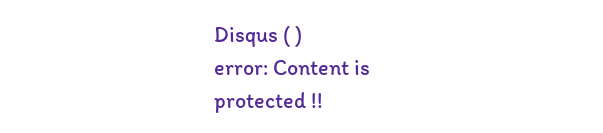Disqus ( )
error: Content is protected !!